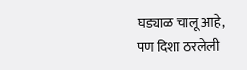घड्याळ चालू आहे, पण दिशा ठरलेली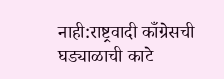नाही:राष्ट्रवादी काँग्रेसची घड्याळाची काटे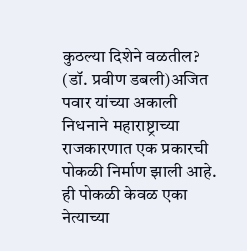कुठल्या दिशेने वळतील?
(डॉ. प्रवीण डबली)अजित पवार यांच्या अकाली निधनाने महाराष्ट्राच्या राजकारणात एक प्रकारची पोकळी निर्माण झाली आहे. ही पोकळी केवळ एका नेत्याच्या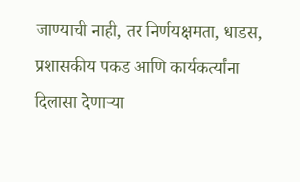जाण्याची नाही, तर निर्णयक्षमता, धाडस, प्रशासकीय पकड आणि कार्यकर्त्यांना दिलासा देणाऱ्या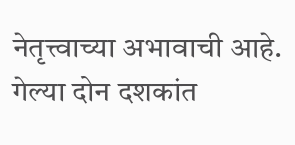नेतृत्त्वाच्या अभावाची आहे. गेल्या दोन दशकांत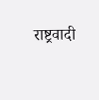राष्ट्रवादी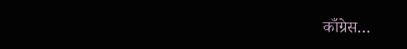काँग्रेस…